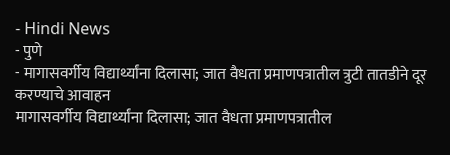- Hindi News
- पुणे
- मागासवर्गीय विद्यार्थ्यांना दिलासा; जात वैधता प्रमाणपत्रातील त्रुटी तातडीने दूर करण्याचे आवाहन
मागासवर्गीय विद्यार्थ्यांना दिलासा; जात वैधता प्रमाणपत्रातील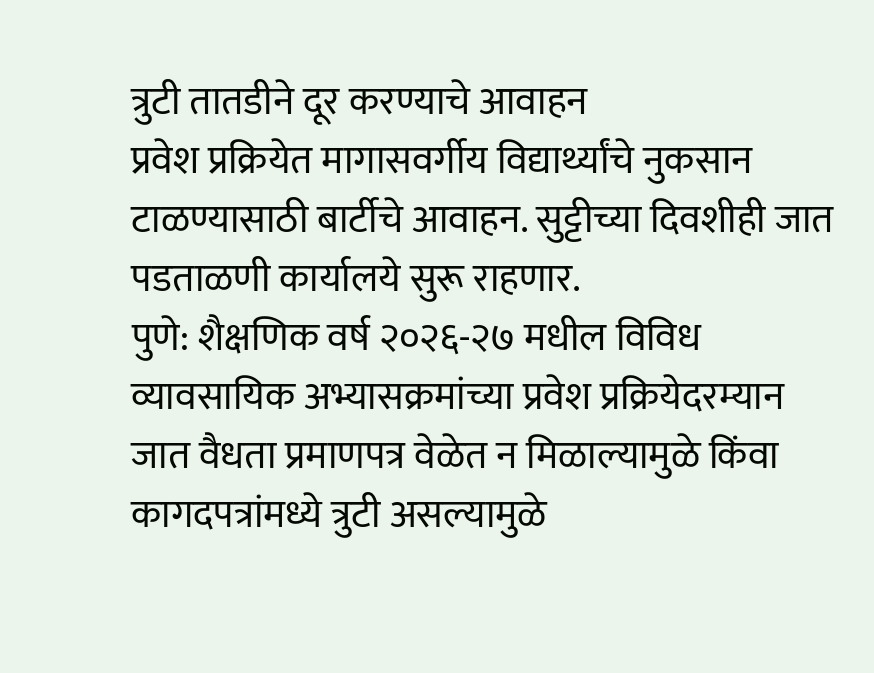त्रुटी तातडीने दूर करण्याचे आवाहन
प्रवेश प्रक्रियेत मागासवर्गीय विद्यार्थ्यांचे नुकसान टाळण्यासाठी बार्टीचे आवाहन. सुट्टीच्या दिवशीही जात पडताळणी कार्यालये सुरू राहणार.
पुणे: शैक्षणिक वर्ष २०२६-२७ मधील विविध व्यावसायिक अभ्यासक्रमांच्या प्रवेश प्रक्रियेदरम्यान जात वैधता प्रमाणपत्र वेळेत न मिळाल्यामुळे किंवा कागदपत्रांमध्ये त्रुटी असल्यामुळे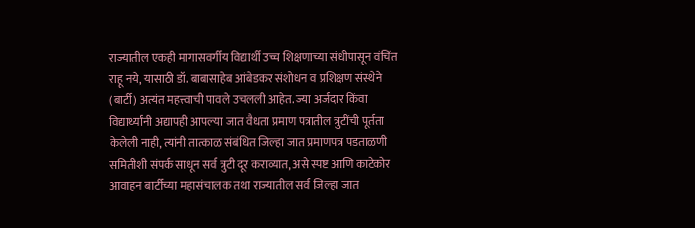राज्यातील एकही मागासवर्गीय विद्यार्थी उच्च शिक्षणाच्या संधीपासून वंचिंत राहू नये, यासाठी डॉ. बाबासाहेब आंबेडकर संशोधन व प्रशिक्षण संस्थेने (बार्टी) अत्यंत महत्त्वाची पावले उचलली आहेत. ज्या अर्जदार किंवा विद्यार्थ्यांनी अद्यापही आपल्या जात वैधता प्रमाण पत्रातील त्रुटींची पूर्तता केलेली नाही, त्यांनी तात्काळ संबंधित जिल्हा जात प्रमाणपत्र पडताळणी समितीशी संपर्क साधून सर्व त्रुटी दूर कराव्यात, असे स्पष्ट आणि काटेकोर आवाहन बार्टीच्या महासंचालक तथा राज्यातील सर्व जिल्हा जात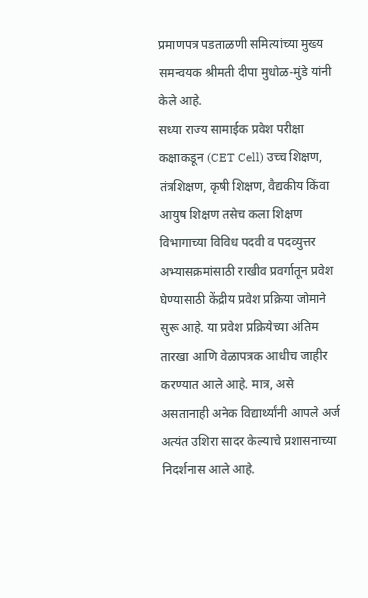प्रमाणपत्र पडताळणी समित्यांच्या मुख्य समन्वयक श्रीमती दीपा मुधोळ-मुंडे यांनी केले आहे.
सध्या राज्य सामाईक प्रवेश परीक्षा कक्षाकडून (CET Cell) उच्च शिक्षण, तंत्रशिक्षण, कृषी शिक्षण, वैद्यकीय किंवा आयुष शिक्षण तसेच कला शिक्षण विभागाच्या विविध पदवी व पदव्युत्तर अभ्यासक्रमांसाठी राखीव प्रवर्गातून प्रवेश घेण्यासाठी केंद्रीय प्रवेश प्रक्रिया जोमाने सुरू आहे. या प्रवेश प्रक्रियेच्या अंतिम तारखा आणि वेळापत्रक आधीच जाहीर करण्यात आले आहे. मात्र, असे असतानाही अनेक विद्यार्थ्यांनी आपले अर्ज अत्यंत उशिरा सादर केल्याचे प्रशासनाच्या निदर्शनास आले आहे.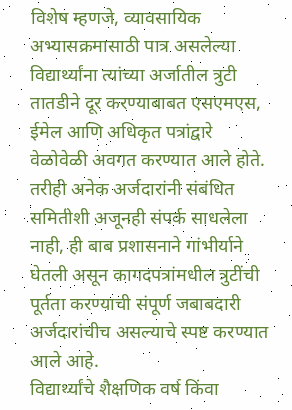विशेष म्हणजे, व्यावसायिक अभ्यासक्रमासाठी पात्र असलेल्या विद्यार्थ्यांना त्यांच्या अर्जातील त्रुटी तातडीने दूर करण्याबाबत एसएमएस, ईमेल आणि अधिकृत पत्रांद्वारे वेळोवेळी अवगत करण्यात आले होते. तरीही अनेक अर्जदारांनी संबंधित समितीशी अजूनही संपर्क साधलेला नाही, ही बाब प्रशासनाने गांभीर्याने घेतली असून कागदपत्रांमधील त्रुटींची पूर्तता करण्याची संपूर्ण जबाबदारी अर्जदारांचीच असल्याचे स्पष्ट करण्यात आले आहे.
विद्यार्थ्यांचे शैक्षणिक वर्ष किंवा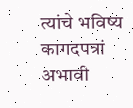त्यांचे भविष्य कागदपत्रां अभावी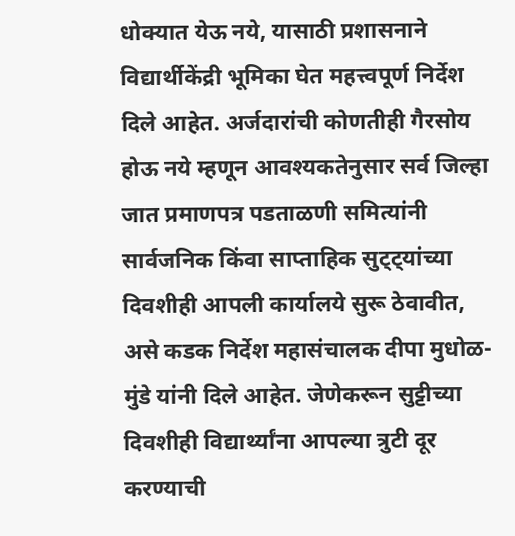धोक्यात येऊ नये, यासाठी प्रशासनाने विद्यार्थीकेंद्री भूमिका घेत महत्त्वपूर्ण निर्देश दिले आहेत. अर्जदारांची कोणतीही गैरसोय होऊ नये म्हणून आवश्यकतेनुसार सर्व जिल्हा जात प्रमाणपत्र पडताळणी समित्यांनी सार्वजनिक किंवा साप्ताहिक सुट्ट्यांच्या दिवशीही आपली कार्यालये सुरू ठेवावीत, असे कडक निर्देश महासंचालक दीपा मुधोळ-मुंडे यांनी दिले आहेत. जेणेकरून सुट्टीच्या दिवशीही विद्यार्थ्यांना आपल्या त्रुटी दूर करण्याची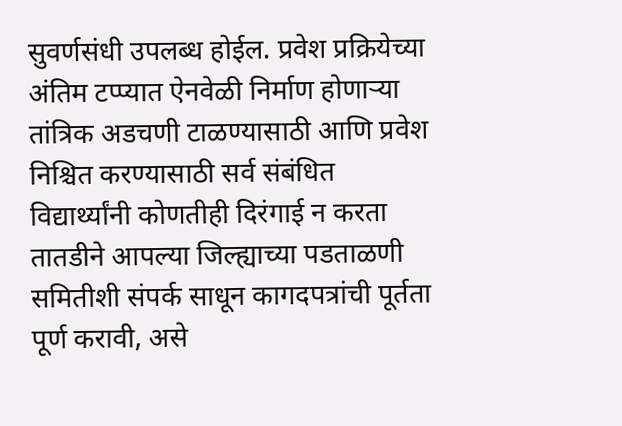सुवर्णसंधी उपलब्ध होईल. प्रवेश प्रक्रियेच्या अंतिम टप्प्यात ऐनवेळी निर्माण होणाऱ्या तांत्रिक अडचणी टाळण्यासाठी आणि प्रवेश निश्चित करण्यासाठी सर्व संबंधित विद्यार्थ्यांनी कोणतीही दिरंगाई न करता तातडीने आपल्या जिल्ह्याच्या पडताळणी समितीशी संपर्क साधून कागदपत्रांची पूर्तता पूर्ण करावी, असे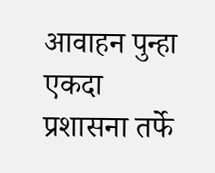आवाहन पुन्हा एकदा प्रशासना तर्फे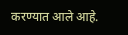करण्यात आले आहे.